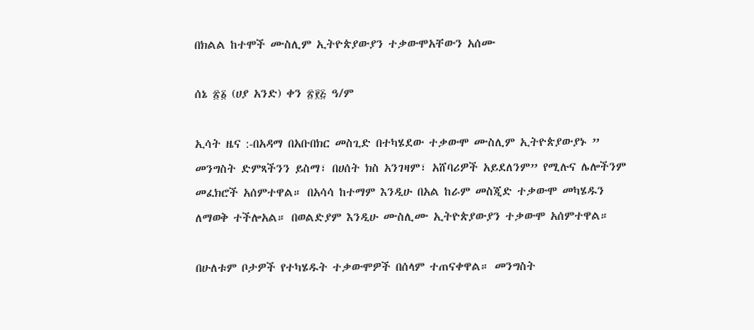በክልል ከተሞች ሙስሊም ኢትዮጵያውያን ተቃውሞአቸውን አሰሙ

ሰኔ ፳፩ (ሀያ አንድ) ቀን ፳፻፭ ዓ/ም

ኢሳት ዜና :-በአዳማ በአቡበክር መስጊድ በተካሄደው ተቃውሞ ሙስሊም ኢትዮጵያውያኑ ” መንግስት ድምጻችንን ይስማ፣ በሀሰት ክስ አንገዛም፣ አሸባሪዎች አይደለንም” የሚሉና ሌሎችንም መፈክሮች አሰምተዋል። በአሳሳ ከተማም እንዲሁ በአል ከራም መስጂድ ተቃውሞ መካሄዱን ለማወቅ ተችሎአል። በወልድያም እንዲሁ ሙስሊሙ ኢትዮጵያውያን ተቃውሞ አሰምተዋል።

በሁለቱም ቦታዎች የተካሄዱት ተቃውሞዎች በሰላም ተጠናቀዋል። መንግስት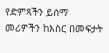የድምጻችን ይሰማ መሪዎችን ከእስር በመፍታት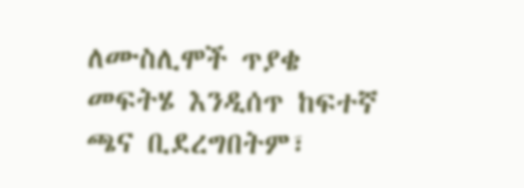ለሙስሊሞች ጥያቄ መፍትሄ እንዲሰጥ ከፍተኛ ጫና ቢደረግበትም፣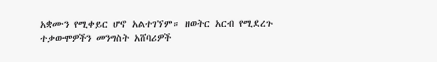አቋሙን የሚቀይር ሆኖ አልተገኘም። ዘወትር አርብ የሚደረጉ ተቃውሞዎችን መንግስት አሸባሪዎች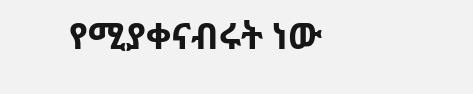የሚያቀናብሩት ነው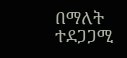በማለት ተደጋጋሚ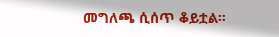መግለጫ ሲሰጥ ቆይቷል።